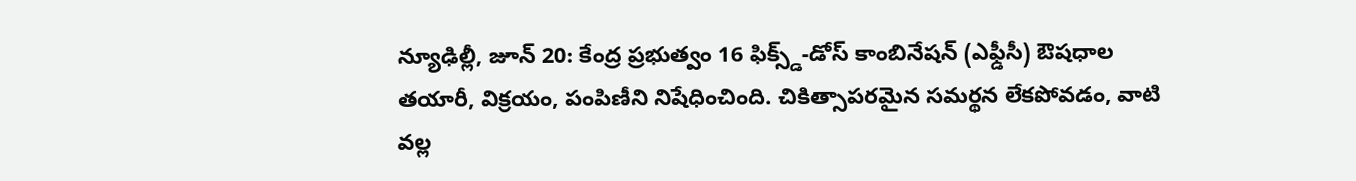న్యూఢిల్లీ, జూన్ 20: కేంద్ర ప్రభుత్వం 16 ఫిక్స్డ్-డోస్ కాంబినేషన్ (ఎఫ్డీసీ) ఔషధాల తయారీ, విక్రయం, పంపిణీని నిషేధించింది. చికిత్సాపరమైన సమర్థన లేకపోవడం, వాటి వల్ల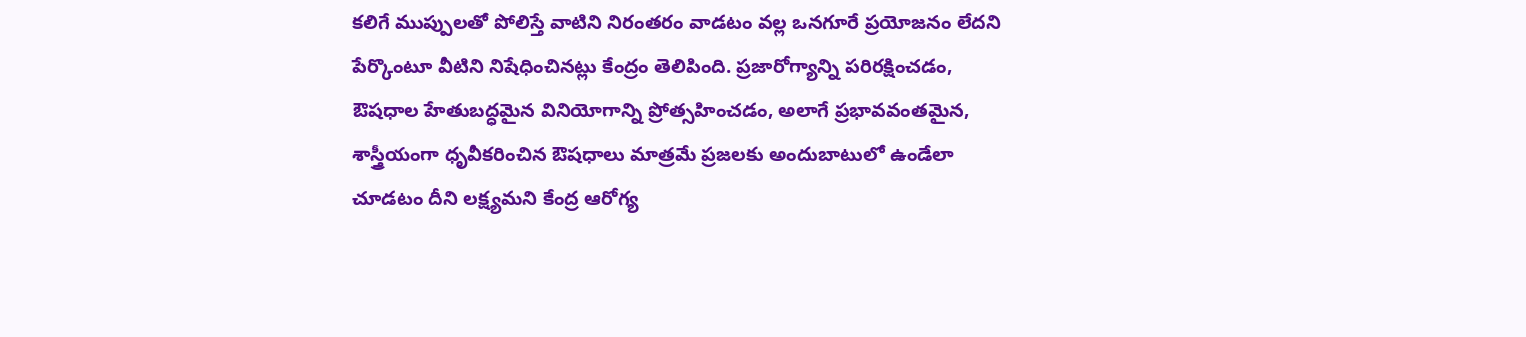కలిగే ముప్పులతో పోలిస్తే వాటిని నిరంతరం వాడటం వల్ల ఒనగూరే ప్రయోజనం లేదని పేర్కొంటూ వీటిని నిషేధించినట్లు కేంద్రం తెలిపింది. ప్రజారోగ్యాన్ని పరిరక్షించడం, ఔషధాల హేతుబద్ధమైన వినియోగాన్ని ప్రోత్సహించడం, అలాగే ప్రభావవంతమైన, శాస్త్రీయంగా ధృవీకరించిన ఔషధాలు మాత్రమే ప్రజలకు అందుబాటులో ఉండేలా చూడటం దీని లక్ష్యమని కేంద్ర ఆరోగ్య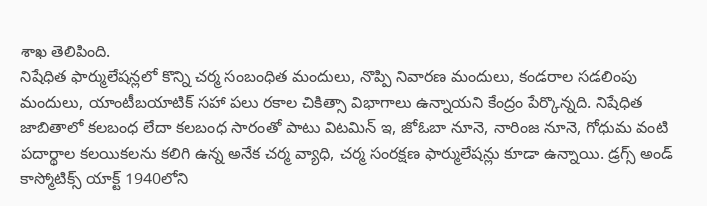శాఖ తెలిపింది.
నిషేధిత ఫార్ములేషన్లలో కొన్ని చర్మ సంబంధిత మందులు, నొప్పి నివారణ మందులు, కండరాల సడలింపు మందులు, యాంటీబయాటిక్ సహా పలు రకాల చికిత్సా విభాగాలు ఉన్నాయని కేంద్రం పేర్కొన్నది. నిషేధిత జాబితాలో కలబంధ లేదా కలబంధ సారంతో పాటు విటమిన్ ఇ, జోఓబా నూనె, నారింజ నూనె, గోధుమ వంటి పదార్థాల కలయికలను కలిగి ఉన్న అనేక చర్మ వ్యాధి, చర్మ సంరక్షణ ఫార్ములేషన్లు కూడా ఉన్నాయి. డ్రగ్స్ అండ్ కాస్మోటిక్స్ యాక్ట్ 1940లోని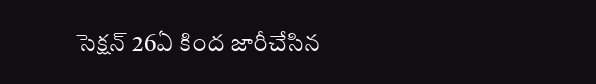సెక్షన్ 26ఏ కింద జారీచేసిన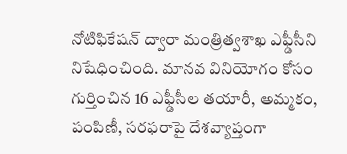నోటిఫికేషన్ ద్వారా మంత్రిత్వశాఖ ఎఫ్డీసీని నిషేధించింది. మానవ వినియోగం కోసం గుర్తించిన 16 ఎఫ్డీసీల తయారీ, అమ్మకం, పంపిణీ, సరఫరాపై దేశవ్యాప్తంగా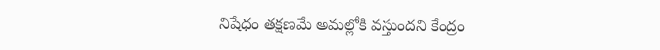నిషేధం తక్షణమే అమల్లోకి వస్తుందని కేంద్రం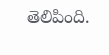తెలిపింది.